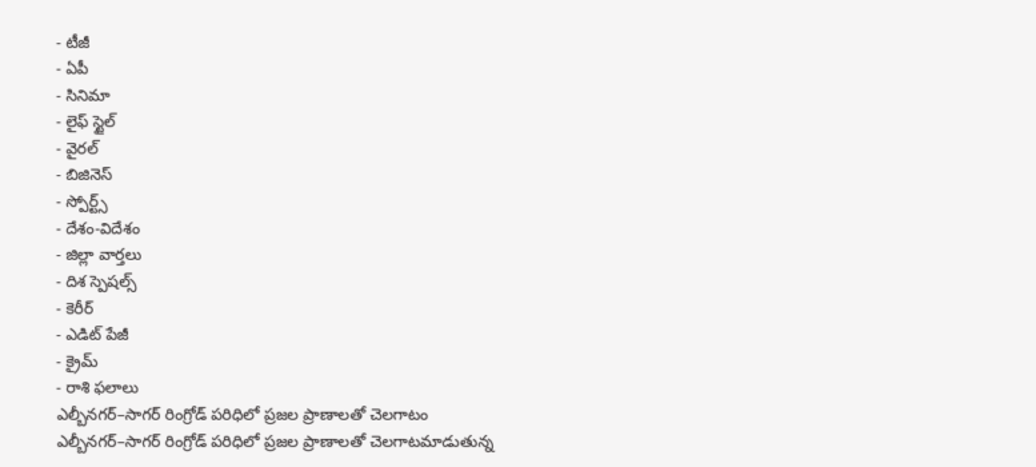- టీజీ
- ఏపీ
- సినిమా
- లైఫ్ స్టైల్
- వైరల్
- బిజినెస్
- స్పోర్ట్స్
- దేశం-విదేశం
- జిల్లా వార్తలు
- దిశ స్పెషల్స్
- కెరీర్
- ఎడిట్ పేజీ
- క్రైమ్
- రాశి ఫలాలు
ఎల్బీనగర్–సాగర్ రింగ్రోడ్ పరిధిలో ప్రజల ప్రాణాలతో చెలగాటం
ఎల్బీనగర్–సాగర్ రింగ్రోడ్ పరిధిలో ప్రజల ప్రాణాలతో చెలగాటమాడుతున్న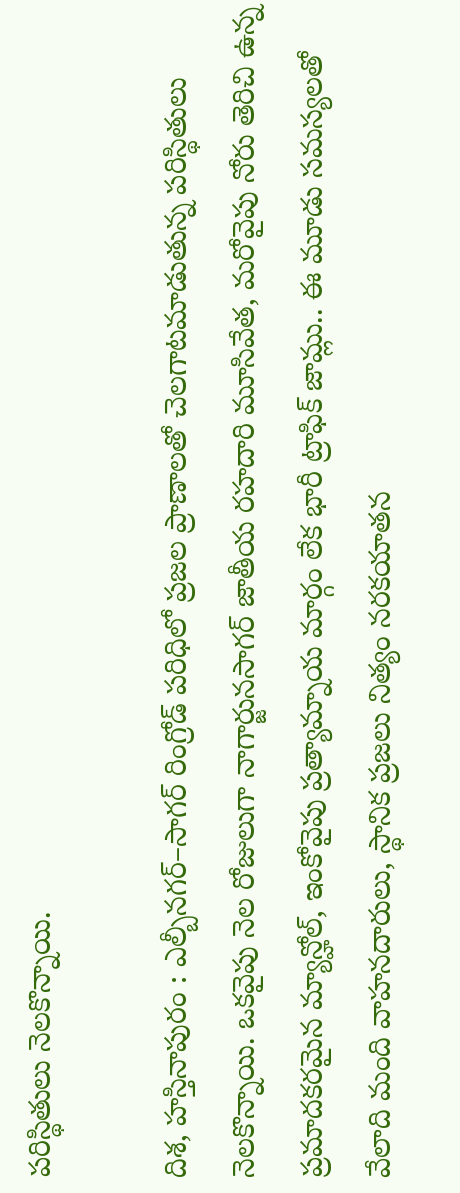పరిస్థితులు నెలకొన్నాయి.

దిశ, హస్తినాపురం : ఎల్బీనగర్–సాగర్ రింగ్రోడ్ పరిధిలో ప్రజల ప్రాణాలతో చెలగాటమాడుతున్న పరిస్థితులు నెలకొన్నాయి. ఒకవైపు నెల రోజులుగా నాగార్జునసాగర్ జాతీయ రహదారి మూసివేత, మరోవైపు నోరు తెరిచి ఉన్న ప్రమాదకరమైన మ్యాన్హోల్, ఇంకోవైపు ప్రత్యామ్నాయ మార్గం లేక భారీ ట్రాఫిక్ జామ్లు.. ఈ మూడు సమస్యలతో వేలాది మంది వాహనదారులు, స్థానిక ప్రజలు నిత్యం నరకయాతన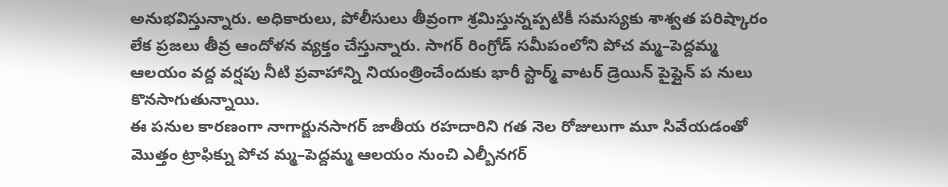అనుభవిస్తున్నారు. అధికారులు, పోలీసులు తీవ్రంగా శ్రమిస్తున్నప్పటికీ సమస్యకు శాశ్వత పరిష్కారం లేక ప్రజలు తీవ్ర ఆందోళన వ్యక్తం చేస్తున్నారు. సాగర్ రింగ్రోడ్ సమీపంలోని పోచ మ్మ–పెద్దమ్మ ఆలయం వద్ద వర్షపు నీటి ప్రవాహాన్ని నియంత్రించేందుకు భారీ స్టార్మ్ వాటర్ డ్రెయిన్ పైప్లైన్ ప నులు కొనసాగుతున్నాయి.
ఈ పనుల కారణంగా నాగార్జునసాగర్ జాతీయ రహదారిని గత నెల రోజులుగా మూ సివేయడంతో మొత్తం ట్రాఫిక్ను పోచ మ్మ–పెద్దమ్మ ఆలయం నుంచి ఎల్బీనగర్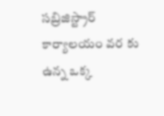సబ్రిజిస్ట్రార్ కార్యాలయం వర కు ఉన్న ఒక్క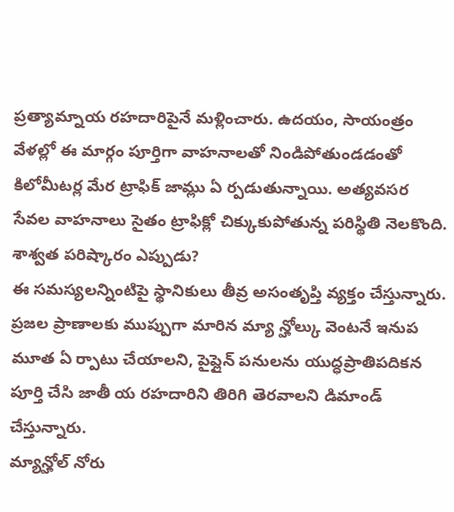ప్రత్యామ్నాయ రహదారిపైనే మళ్లించారు. ఉదయం, సాయంత్రం వేళల్లో ఈ మార్గం పూర్తిగా వాహనాలతో నిండిపోతుండడంతో కిలోమీటర్ల మేర ట్రాఫిక్ జామ్లు ఏ ర్పడుతున్నాయి. అత్యవసర సేవల వాహనాలు సైతం ట్రాఫిక్లో చిక్కుకుపోతున్న పరిస్థితి నెలకొంది.
శాశ్వత పరిష్కారం ఎప్పుడు?
ఈ సమస్యలన్నింటిపై స్థానికులు తీవ్ర అసంతృప్తి వ్యక్తం చేస్తున్నారు. ప్రజల ప్రాణాలకు ముప్పుగా మారిన మ్యా న్హోల్కు వెంటనే ఇనుప మూత ఏ ర్పాటు చేయాలని, పైప్లైన్ పనులను యుద్ధప్రాతిపదికన పూర్తి చేసి జాతీ య రహదారిని తిరిగి తెరవాలని డిమాండ్ చేస్తున్నారు.
మ్యాన్హోల్ నోరు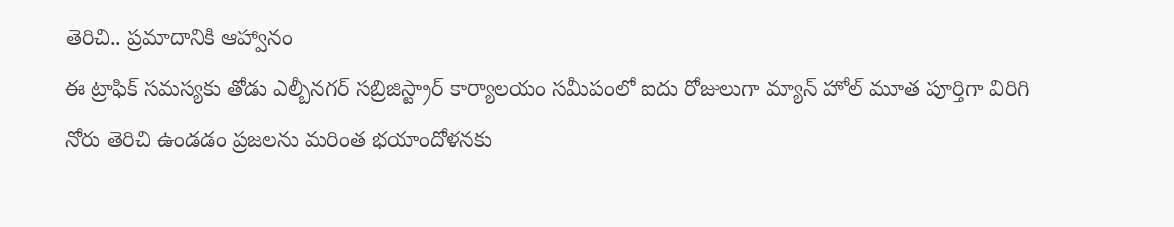తెరిచి.. ప్రమాదానికి ఆహ్వానం
ఈ ట్రాఫిక్ సమస్యకు తోడు ఎల్బీనగర్ సబ్రిజిస్ట్రార్ కార్యాలయం సమీపంలో ఐదు రోజులుగా మ్యాన్ హోల్ మూత పూర్తిగా విరిగి నోరు తెరిచి ఉండడం ప్రజలను మరింత భయాందోళనకు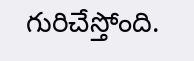గురిచేస్తోంది.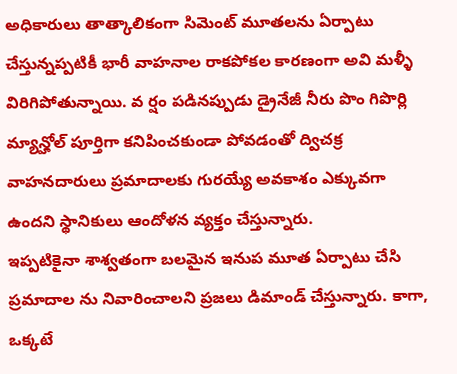అధికారులు తాత్కాలికంగా సిమెంట్ మూతలను ఏర్పాటు చేస్తున్నప్పటికీ భారీ వాహనాల రాకపోకల కారణంగా అవి మళ్ళీ విరిగిపోతున్నాయి. వ ర్షం పడినప్పుడు డ్రైనేజీ నీరు పొం గిపొర్లి మ్యాన్హోల్ పూర్తిగా కనిపించకుండా పోవడంతో ద్విచక్ర వాహనదారులు ప్రమాదాలకు గురయ్యే అవకాశం ఎక్కువగా ఉందని స్థానికులు ఆందోళన వ్యక్తం చేస్తున్నారు.
ఇప్పటికైనా శాశ్వతంగా బలమైన ఇనుప మూత ఏర్పాటు చేసి ప్రమాదాల ను నివారించాలని ప్రజలు డిమాండ్ చేస్తున్నారు. కాగా, ఒక్కటే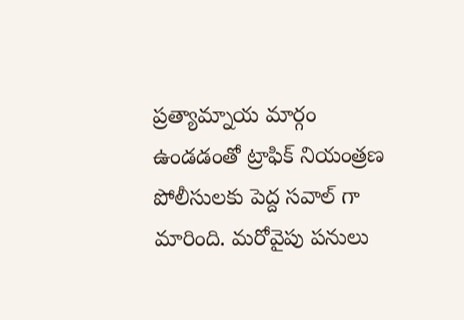ప్రత్యామ్నాయ మార్గం ఉండడంతో ట్రాఫిక్ నియంత్రణ పోలీసులకు పెద్ద సవాల్ గా మారింది. మరోవైపు పనులు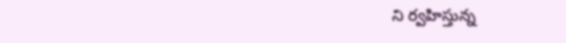ని ర్వహిస్తున్న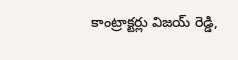కాంట్రాక్టర్లు విజయ్ రెడ్డి,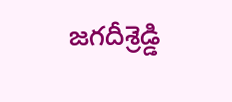జగదీశ్రెడ్డి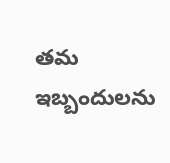తమ ఇబ్బందులను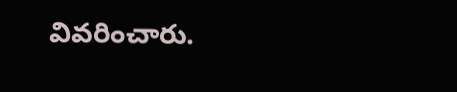వివరించారు.